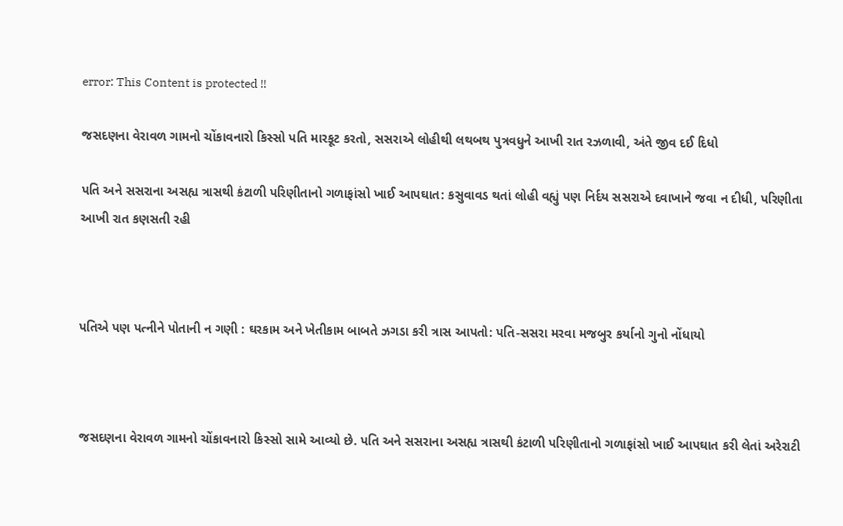error: This Content is protected !!

જસદણના વેરાવળ ગામનો ચોંકાવનારો કિસ્સો પતિ મારકૂટ કરતો, સસરાએ લોહીથી લથબથ પુત્રવધુને આખી રાત રઝળાવી, અંતે જીવ દઈ દિધો

પતિ અને સસરાના અસહ્ય ત્રાસથી કંટાળી પરિણીતાનો ગળાફાંસો ખાઈ આપઘાત: કસુવાવડ થતાં લોહી વહ્યું પણ નિર્દય સસરાએ દવાખાને જવા ન દીધી, પરિણીતા આખી રાત કણસતી રહી



પતિએ પણ પત્નીને પોતાની ન ગણી : ઘરકામ અને ખેતીકામ બાબતે ઝગડા કરી ત્રાસ આપતો: પતિ-સસરા મરવા મજબુર કર્યાનો ગુનો નોંધાયો



જસદણના વેરાવળ ગામનો ચોંકાવનારો કિસ્સો સામે આવ્યો છે. પતિ અને સસરાના અસહ્ય ત્રાસથી કંટાળી પરિણીતાનો ગળાફાંસો ખાઈ આપઘાત કરી લેતાં અરેરાટી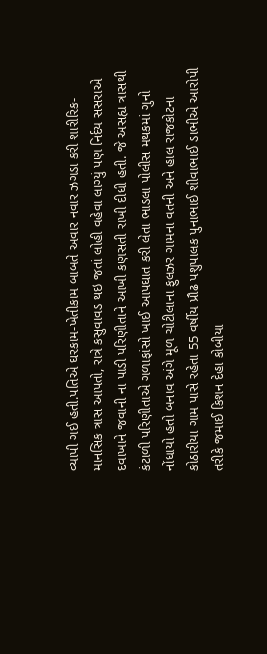વ્યાપી ગઈ હતી.પતિએ ઘરકામ-ખેતીકામ બાબતે અવાર નવાર ઝગડા કરી શારીરિક-માનસિક ત્રાસ આપતો, રાત્રે કસુવાવડ થઇ જતાં લોહી વહેવા લાગ્યું પણ નિર્દય સસરાએ દવાખાને જવાની ના પાડી પરિણીતાને આખી કણસતી રાખી દીધી હતી. જે અસહ્ય ત્રાસથી કંટાળી પરિણીતાએ ગળાફાંસો ખાઈ આપઘાત કરી લેતા ભાડલા પોલીસ મથકમાં ગુનો નોંધાયો હતો બનાવ અંગે મૂળ ચોટીલાના ફુલઝર ગામના વતની અને હાલ રાજકોટના કોઠારીયા ગામ પાસે રહેતા 55 વર્ષીય પ્રૌઢ પશુપાલક પુનાભાઈ શીવાભાઈ ડાભીએ આરોપી તરીકે જમાઈ કિશન દેહા કોબીયા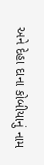અને દેહા દાના કોબીયાનું નામ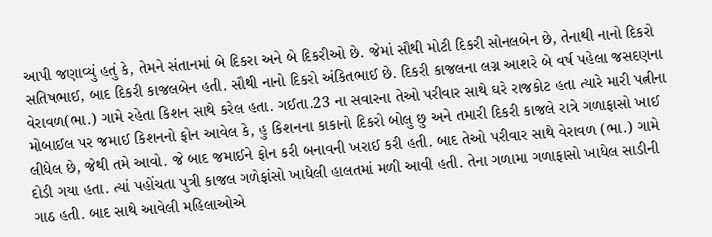આપી જણાવ્યું હતું કે, તેમને સંતાનમાં બે દિકરા અને બે દિકરીઓ છે. જેમાં સૌથી મોટી દિકરી સોનલબેન છે, તેનાથી નાનો દિકરો સતિષભાઈ, બાદ દિકરી કાજલબેન હતી. સૌથી નાનો દિકરો અંકિતભાઈ છે. દિકરી કાજલના લગ્ન આશરે બે વર્ષ પહેલા જસદણના વેરાવળ(ભા.) ગામે રહેતા કિશન સાથે કરેલ હતા. ગઈતા.23 ના સવારના તેઓ પરીવાર સાથે ઘરે રાજકોટ હતા ત્યારે મારી પત્નીના મોબાઈલ પર જમાઈ કિશનનો ફોન આવેલ કે, હુ કિશનના કાકાનો દિકરો બોલુ છુ અને તમારી દિકરી કાજલે રાત્રે ગળાફાસો ખાઈ લીધેલ છે, જેથી તમે આવો. જે બાદ જમાઈને ફોન કરી બનાવની ખરાઈ કરી હતી. બાદ તેઓ પરીવાર સાથે વેરાવળ (ભા.) ગામે દોડી ગયા હતા. ત્યાં પહોંચતા પુત્રી કાજલ ગળેફાંસો ખાધેલી હાલતમાં મળી આવી હતી. તેના ગળામા ગળાફાસો ખાધેલ સાડીની ગાઠ હતી. બાદ સાથે આવેલી મહિલાઓએ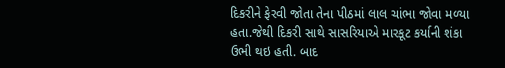દિકરીને ફેરવી જોતા તેના પીઠમાં લાલ ચાંભા જોવા મળ્યા હતા.જેથી દિકરી સાથે સાસરિયાએ મારકૂટ કર્યાની શંકા ઉભી થઇ હતી. બાદ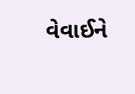વેવાઈને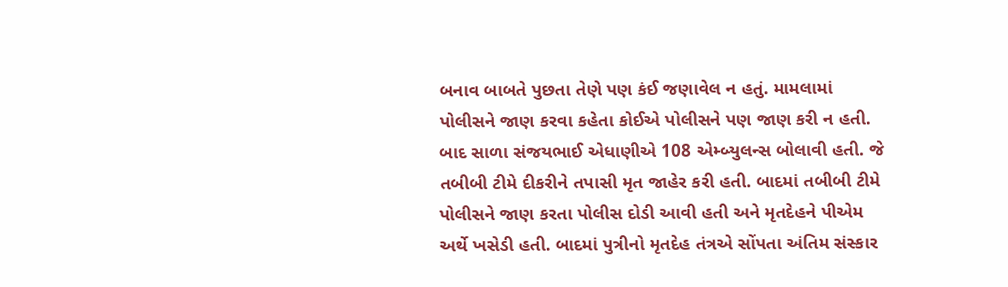બનાવ બાબતે પુછતા તેણે પણ કંઈ જણાવેલ ન હતું. મામલામાં પોલીસને જાણ કરવા કહેતા કોઈએ પોલીસને પણ જાણ કરી ન હતી. બાદ સાળા સંજયભાઈ એધાણીએ 108 એમ્બ્યુલન્સ બોલાવી હતી. જે તબીબી ટીમે દીકરીને તપાસી મૃત જાહેર કરી હતી. બાદમાં તબીબી ટીમે પોલીસને જાણ કરતા પોલીસ દોડી આવી હતી અને મૃતદેહને પીએમ અર્થે ખસેડી હતી. બાદમાં પુત્રીનો મૃતદેહ તંત્રએ સોંપતા અંતિમ સંસ્કાર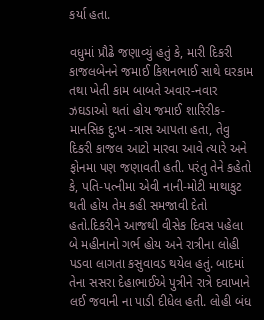કર્યા હતા.

વધુમાં પ્રૌઢે જણાવ્યું હતું કે, મારી દિકરી કાજલબેનને જમાઈ કિશનભાઈ સાથે ઘરકામ તથા ખેતી કામ બાબતે અવાર-નવાર ઝઘડાઓ થતાં હોય જમાઈ શારિરીક-માનસિક દુ:ખ -ત્રાસ આપતા હતા, તેવુ દિકરી કાજલ આટો મારવા આવે ત્યારે અને ફોનમા પણ જણાવતી હતી. પરંતુ તેને કહેતો કે, પતિ-પત્નીમા એવી નાની-મોટી માથાકુટ થતી હોય તેમ કહી સમજાવી દેતો હતો.દિકરીને આજથી વીસેક દિવસ પહેલા બે મહીનાનો ગર્ભ હોય અને રાત્રીના લોહી પડવા લાગતા કસુવાવડ થયેલ હતું. બાદમાં તેના સસરા દેહાભાઈએ પુત્રીને રાત્રે દવાખાને લઈ જવાની ના પાડી દીધેલ હતી. લોહી બંધ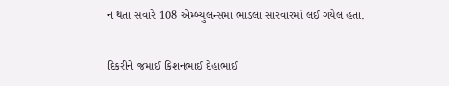ન થતા સવારે 108 એમ્બ્યુલન્સમા ભાડલા સારવારમાં લઈ ગયેલ હતા.

દિકરીને જમાઈ કિશનભાઈ દેહાભાઈ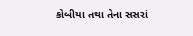કોબીયા તથા તેના સસરાં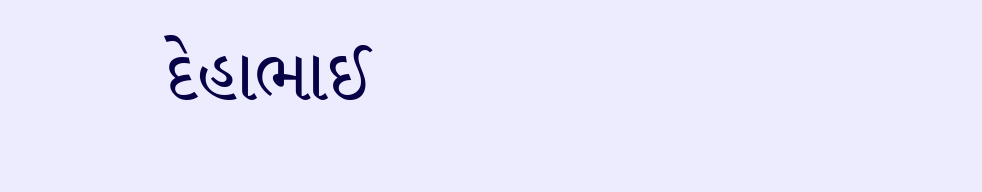દેહાભાઈ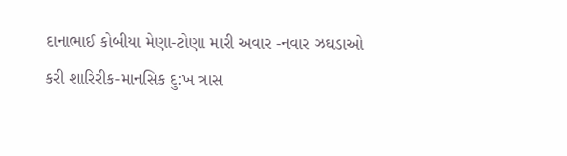દાનાભાઈ કોબીયા મેણા-ટોણા મારી અવાર -નવાર ઝઘડાઓ કરી શારિરીક-માનસિક દુ:ખ ત્રાસ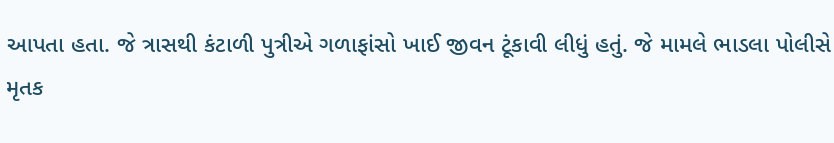આપતા હતા. જે ત્રાસથી કંટાળી પુત્રીએ ગળાફાંસો ખાઈ જીવન ટૂંકાવી લીધું હતું. જે મામલે ભાડલા પોલીસે મૃતક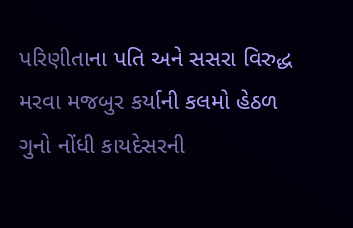પરિણીતાના પતિ અને સસરા વિરુદ્ધ મરવા મજબુર કર્યાની કલમો હેઠળ ગુનો નોંધી કાયદેસરની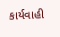કાર્યવાહી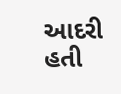આદરી હતી